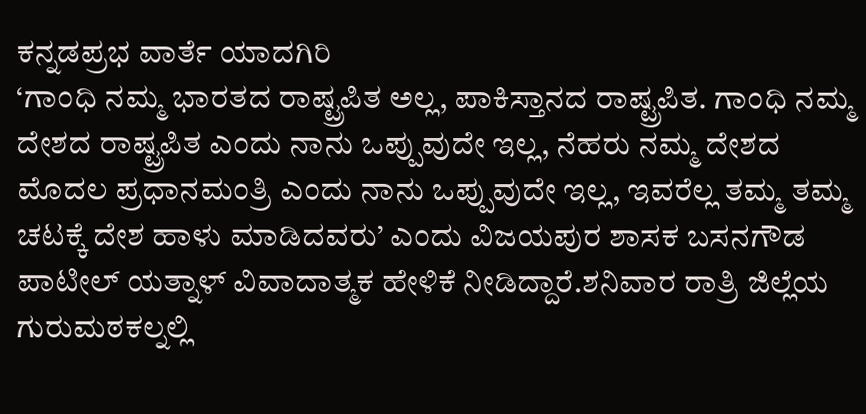ಕನ್ನಡಪ್ರಭ ವಾರ್ತೆ ಯಾದಗಿರಿ
‘ಗಾಂಧಿ ನಮ್ಮ ಭಾರತದ ರಾಷ್ಟ್ರಪಿತ ಅಲ್ಲ, ಪಾಕಿಸ್ತಾನದ ರಾಷ್ಟ್ರಪಿತ. ಗಾಂಧಿ ನಮ್ಮ ದೇಶದ ರಾಷ್ಟ್ರಪಿತ ಎಂದು ನಾನು ಒಪ್ಪುವುದೇ ಇಲ್ಲ, ನೆಹರು ನಮ್ಮ ದೇಶದ ಮೊದಲ ಪ್ರಧಾನಮಂತ್ರಿ ಎಂದು ನಾನು ಒಪ್ಪುವುದೇ ಇಲ್ಲ, ಇವರೆಲ್ಲ ತಮ್ಮ ತಮ್ಮ ಚಟಕ್ಕೆ ದೇಶ ಹಾಳು ಮಾಡಿದವರು’ ಎಂದು ವಿಜಯಪುರ ಶಾಸಕ ಬಸನಗೌಡ ಪಾಟೀಲ್ ಯತ್ನಾಳ್ ವಿವಾದಾತ್ಮಕ ಹೇಳಿಕೆ ನೀಡಿದ್ದಾರೆ.ಶನಿವಾರ ರಾತ್ರಿ ಜಿಲ್ಲೆಯ ಗುರುಮಠಕಲ್ನಲ್ಲಿ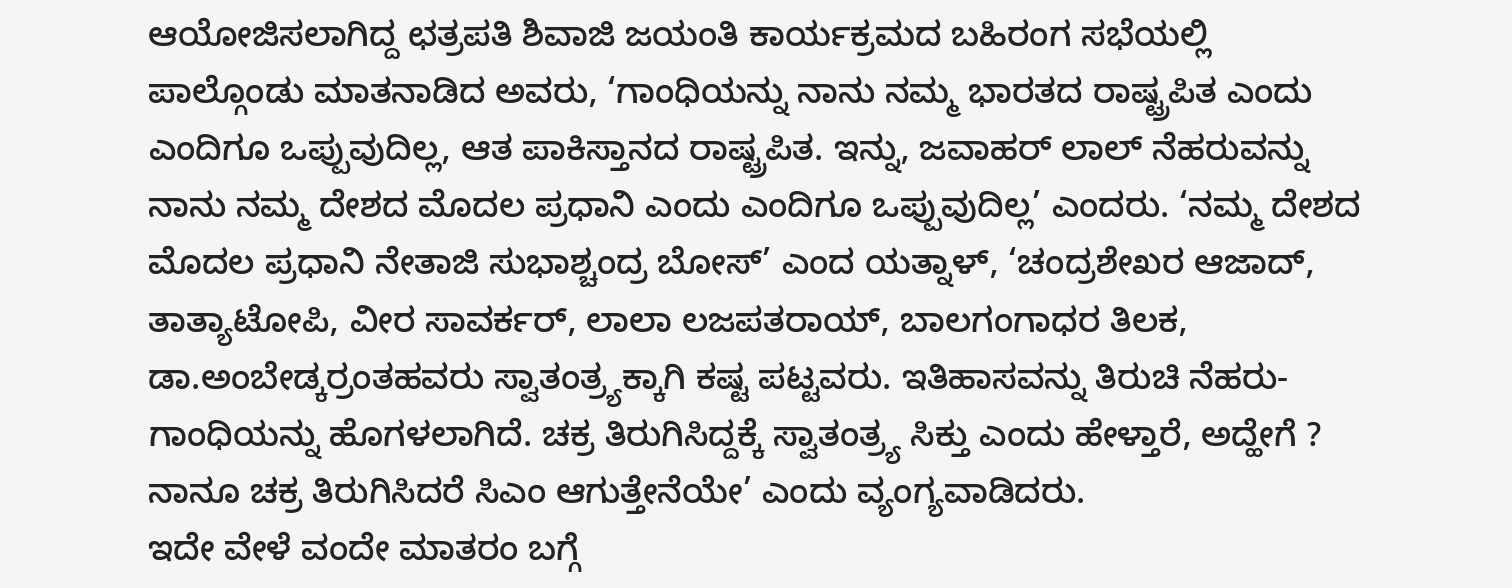ಆಯೋಜಿಸಲಾಗಿದ್ದ ಛತ್ರಪತಿ ಶಿವಾಜಿ ಜಯಂತಿ ಕಾರ್ಯಕ್ರಮದ ಬಹಿರಂಗ ಸಭೆಯಲ್ಲಿ ಪಾಲ್ಗೊಂಡು ಮಾತನಾಡಿದ ಅವರು, ‘ಗಾಂಧಿಯನ್ನು ನಾನು ನಮ್ಮ ಭಾರತದ ರಾಷ್ಟ್ರಪಿತ ಎಂದು ಎಂದಿಗೂ ಒಪ್ಪುವುದಿಲ್ಲ, ಆತ ಪಾಕಿಸ್ತಾನದ ರಾಷ್ಟ್ರಪಿತ. ಇನ್ನು, ಜವಾಹರ್ ಲಾಲ್ ನೆಹರುವನ್ನು ನಾನು ನಮ್ಮ ದೇಶದ ಮೊದಲ ಪ್ರಧಾನಿ ಎಂದು ಎಂದಿಗೂ ಒಪ್ಪುವುದಿಲ್ಲ’ ಎಂದರು. ‘ನಮ್ಮ ದೇಶದ ಮೊದಲ ಪ್ರಧಾನಿ ನೇತಾಜಿ ಸುಭಾಶ್ಚಂದ್ರ ಬೋಸ್’ ಎಂದ ಯತ್ನಾಳ್, ‘ಚಂದ್ರಶೇಖರ ಆಜಾದ್, ತಾತ್ಯಾಟೋಪಿ, ವೀರ ಸಾವರ್ಕರ್, ಲಾಲಾ ಲಜಪತರಾಯ್, ಬಾಲಗಂಗಾಧರ ತಿಲಕ, ಡಾ.ಅಂಬೇಡ್ಕರ್ರಂತಹವರು ಸ್ವಾತಂತ್ರ್ಯಕ್ಕಾಗಿ ಕಷ್ಟ ಪಟ್ಟವರು. ಇತಿಹಾಸವನ್ನು ತಿರುಚಿ ನೆಹರು-ಗಾಂಧಿಯನ್ನು ಹೊಗಳಲಾಗಿದೆ. ಚಕ್ರ ತಿರುಗಿಸಿದ್ದಕ್ಕೆ ಸ್ವಾತಂತ್ರ್ಯ ಸಿಕ್ತು ಎಂದು ಹೇಳ್ತಾರೆ, ಅದ್ಹೇಗೆ ? ನಾನೂ ಚಕ್ರ ತಿರುಗಿಸಿದರೆ ಸಿಎಂ ಆಗುತ್ತೇನೆಯೇ’ ಎಂದು ವ್ಯಂಗ್ಯವಾಡಿದರು.
ಇದೇ ವೇಳೆ ವಂದೇ ಮಾತರಂ ಬಗ್ಗೆ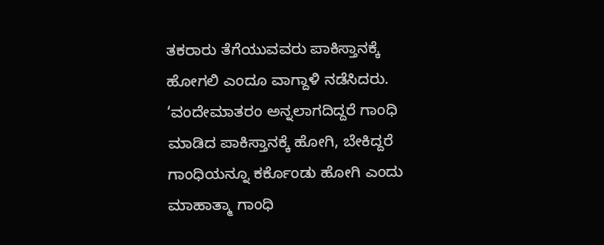ತಕರಾರು ತೆಗೆಯುವವರು ಪಾಕಿಸ್ತಾನಕ್ಕೆ ಹೋಗಲಿ ಎಂದೂ ವಾಗ್ದಾಳಿ ನಡೆಸಿದರು. ‘ವಂದೇಮಾತರಂ ಅನ್ನಲಾಗದಿದ್ದರೆ ಗಾಂಧಿ ಮಾಡಿದ ಪಾಕಿಸ್ತಾನಕ್ಕೆ ಹೋಗಿ, ಬೇಕಿದ್ದರೆ ಗಾಂಧಿಯನ್ನೂ ಕರ್ಕೊಂಡು ಹೋಗಿ ಎಂದು ಮಾಹಾತ್ಮಾ ಗಾಂಧಿ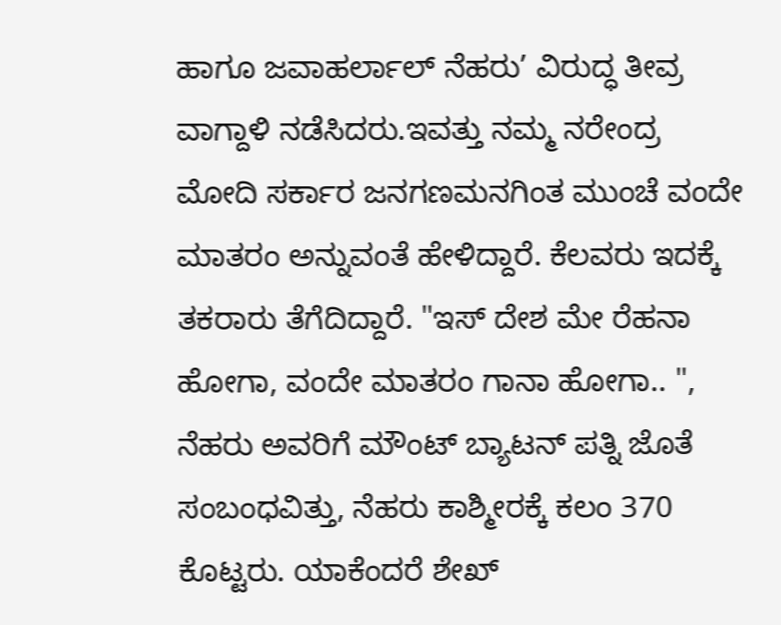ಹಾಗೂ ಜವಾಹರ್ಲಾಲ್ ನೆಹರು’ ವಿರುದ್ಧ ತೀವ್ರ ವಾಗ್ದಾಳಿ ನಡೆಸಿದರು.ಇವತ್ತು ನಮ್ಮ ನರೇಂದ್ರ ಮೋದಿ ಸರ್ಕಾರ ಜನಗಣಮನಗಿಂತ ಮುಂಚೆ ವಂದೇ ಮಾತರಂ ಅನ್ನುವಂತೆ ಹೇಳಿದ್ದಾರೆ. ಕೆಲವರು ಇದಕ್ಕೆ ತಕರಾರು ತೆಗೆದಿದ್ದಾರೆ. "ಇಸ್ ದೇಶ ಮೇ ರೆಹನಾ ಹೋಗಾ, ವಂದೇ ಮಾತರಂ ಗಾನಾ ಹೋಗಾ.. ",
ನೆಹರು ಅವರಿಗೆ ಮೌಂಟ್ ಬ್ಯಾಟನ್ ಪತ್ನಿ ಜೊತೆ ಸಂಬಂಧವಿತ್ತು, ನೆಹರು ಕಾಶ್ಮೀರಕ್ಕೆ ಕಲಂ 370 ಕೊಟ್ಟರು. ಯಾಕೆಂದರೆ ಶೇಖ್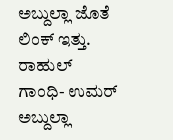ಅಬ್ದುಲ್ಲಾ ಜೊತೆ ಲಿಂಕ್ ಇತ್ತು. ರಾಹುಲ್ ಗಾಂಧಿ- ಉಮರ್ ಅಬ್ದುಲ್ಲಾ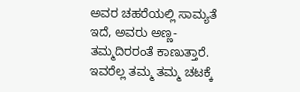ಅವರ ಚಹರೆಯಲ್ಲಿ ಸಾಮ್ಯತೆ ಇದೆ, ಅವರು ಅಣ್ಣ-ತಮ್ಮದಿರರಂತೆ ಕಾಣುತ್ತಾರೆ. ಇವರೆಲ್ಲ ತಮ್ಮ ತಮ್ಮ ಚಟಕ್ಕೆ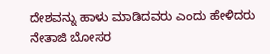ದೇಶವನ್ನು ಹಾಳು ಮಾಡಿದವರು ಎಂದು ಹೇಳಿದರು
ನೇತಾಜಿ ಬೋಸರ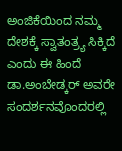ಅಂಜಿಕೆಯಿಂದ ನಮ್ಮ ದೇಶಕ್ಕೆ ಸ್ವಾತಂತ್ರ್ಯ ಸಿಕ್ಕಿದೆ ಎಂದು ಈ ಹಿಂದೆ ಡಾ.ಅಂಬೇಡ್ಕರ್ ಅವರೇ ಸಂದರ್ಶನವೊಂದರಲ್ಲಿ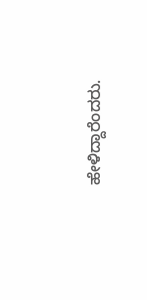ಹೇಳಿದ್ದಾರೆಂದರು.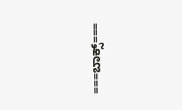===ಬಾಕ್ಸ್===